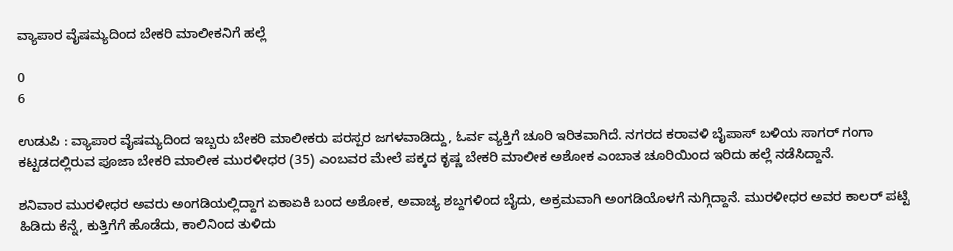ವ್ಯಾಪಾರ ವೈಷಮ್ಯದಿಂದ ಬೇಕರಿ ಮಾಲೀಕನಿಗೆ ಹಲ್ಲೆ

0
6

ಉಡುಪಿ : ವ್ಯಾಪಾರ ವೈಷಮ್ಯದಿಂದ ಇಬ್ಬರು ಬೇಕರಿ ಮಾಲೀಕರು ಪರಸ್ಪರ ಜಗಳವಾಡಿದ್ದು, ಓರ್ವ ವ್ಯಕ್ತಿಗೆ ಚೂರಿ ಇರಿತವಾಗಿದೆ. ನಗರದ ಕರಾವಳಿ ಬೈಪಾಸ್ ಬಳಿಯ ಸಾಗರ್ ಗಂಗಾ ಕಟ್ಟಡದಲ್ಲಿರುವ ಪೂಜಾ ಬೇಕರಿ ಮಾಲೀಕ ಮುರಳೀಧರ (35) ಎಂಬವರ ಮೇಲೆ ಪಕ್ಕದ ಕೃಷ್ಣ ಬೇಕರಿ ಮಾಲೀಕ ಅಶೋಕ ಎಂಬಾತ ಚೂರಿಯಿಂದ ಇರಿದು ಹಲ್ಲೆ ನಡೆಸಿದ್ದಾನೆ.

ಶನಿವಾರ ಮುರಳೀಧರ ಅವರು ಅಂಗಡಿಯಲ್ಲಿದ್ದಾಗ ಏಕಾಏಕಿ ಬಂದ ಅಶೋಕ, ಅವಾಚ್ಯ ಶಬ್ದಗಳಿಂದ ಬೈದು, ಅಕ್ರಮವಾಗಿ ಅಂಗಡಿಯೊಳಗೆ ನುಗ್ಗಿದ್ದಾನೆ. ಮುರಳೀಧರ ಅವರ ಕಾಲರ್ ಪಟ್ಟಿ ಹಿಡಿದು ಕೆನ್ನೆ, ಕುತ್ತಿಗೆಗೆ ಹೊಡೆದು, ಕಾಲಿನಿಂದ ತುಳಿದು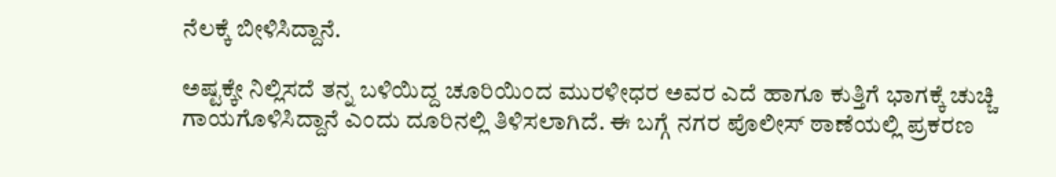ನೆಲಕ್ಕೆ ಬೀಳಿಸಿದ್ದಾನೆ.

ಅಷ್ಟಕ್ಕೇ ನಿಲ್ಲಿಸದೆ ತನ್ನ ಬಳಿಯಿದ್ದ ಚೂರಿಯಿಂದ ಮುರಳೀಧರ ಅವರ ಎದೆ ಹಾಗೂ ಕುತ್ತಿಗೆ ಭಾಗಕ್ಕೆ ಚುಚ್ಚಿ ಗಾಯಗೊಳಿಸಿದ್ದಾನೆ ಎಂದು ದೂರಿನಲ್ಲಿ ತಿಳಿಸಲಾಗಿದೆ. ಈ ಬಗ್ಗೆ ನಗರ ಪೊಲೀಸ್ ಠಾಣೆಯಲ್ಲಿ ಪ್ರಕರಣ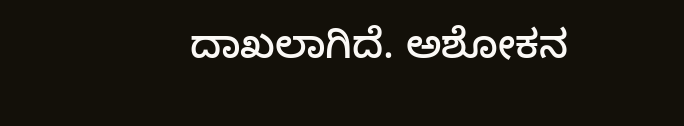ದಾಖಲಾಗಿದೆ. ಅಶೋಕನ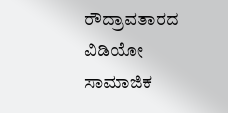ರೌದ್ರಾವತಾರದ ವಿಡಿಯೋ ಸಾಮಾಜಿಕ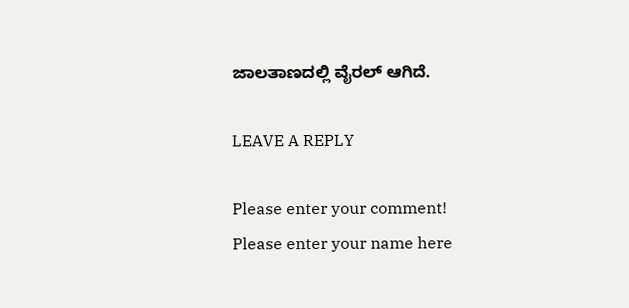ಜಾಲತಾಣದಲ್ಲಿ ವೈರಲ್ ಆಗಿದೆ.

LEAVE A REPLY

Please enter your comment!
Please enter your name here